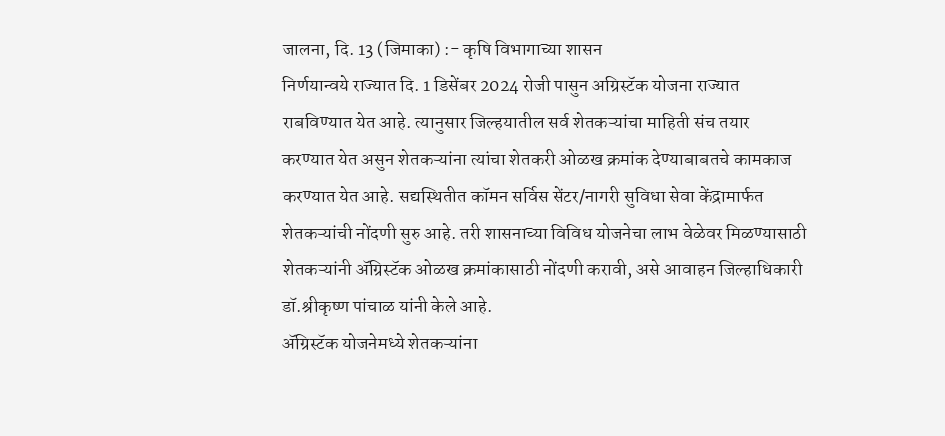जालना, दि. 13 (जिमाका) :- कृषि विभागाच्या शासन
निर्णयान्वये राज्यात दि. 1 डिसेंबर 2024 रोजी पासुन अग्रिस्टॅक योजना राज्यात
राबविण्यात येत आहे. त्यानुसार जिल्हयातील सर्व शेतकऱ्यांचा माहिती संच तयार
करण्यात येत असुन शेतकऱ्यांना त्यांचा शेतकरी ओळख क्रमांक देण्याबाबतचे कामकाज
करण्यात येत आहे. सद्यस्थितीत कॉमन सर्विस सेंटर/नागरी सुविधा सेवा केंद्रामार्फत
शेतकऱ्यांची नोंदणी सुरु आहे. तरी शासनाच्या विविध योजनेचा लाभ वेळेवर मिळण्यासाठी
शेतकऱ्यांनी ॲग्रिस्टॅक ओळख क्रमांकासाठी नोंदणी करावी, असे आवाहन जिल्हाधिकारी
डॉ.श्रीकृष्ण पांचाळ यांनी केले आहे.
ॲग्रिस्टॅक योजनेमध्ये शेतकऱ्यांना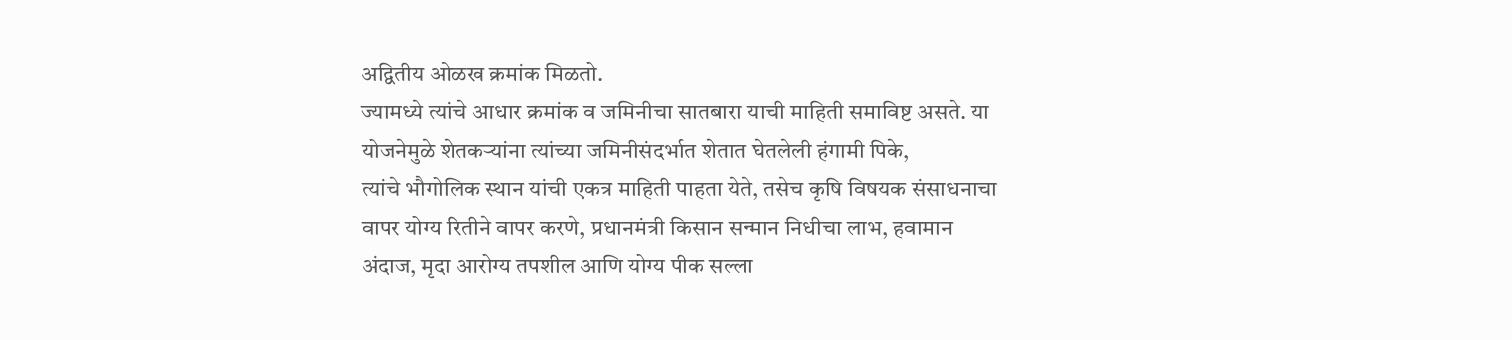अद्वितीय ओळख क्रमांक मिळतो.
ज्यामध्ये त्यांचे आधार क्रमांक व जमिनीचा सातबारा याची माहिती समाविष्ट असते. या
योजनेमुळे शेतकऱ्यांना त्यांच्या जमिनीसंदर्भात शेतात घेतलेली हंगामी पिके,
त्यांचे भौगोलिक स्थान यांची एकत्र माहिती पाहता येते, तसेच कृषि विषयक संसाधनाचा
वापर योग्य रितीने वापर करणे, प्रधानमंत्री किसान सन्मान निधीचा लाभ, हवामान
अंदाज, मृदा आरोग्य तपशील आणि योग्य पीक सल्ला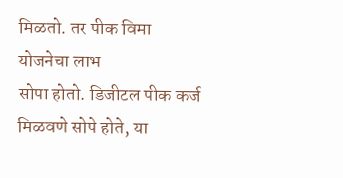मिळतो. तर पीक विमा योजनेचा लाभ
सोपा होतो. डिजीटल पीक कर्ज मिळवणे सोपे होते, या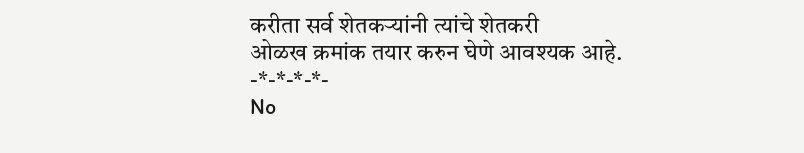करीता सर्व शेतकऱ्यांनी त्यांचे शेतकरी
ओळख क्रमांक तयार करुन घेणे आवश्यक आहे.
-*-*-*-*-
No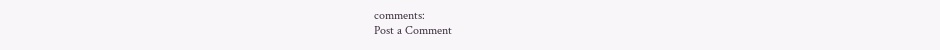comments:
Post a Comment